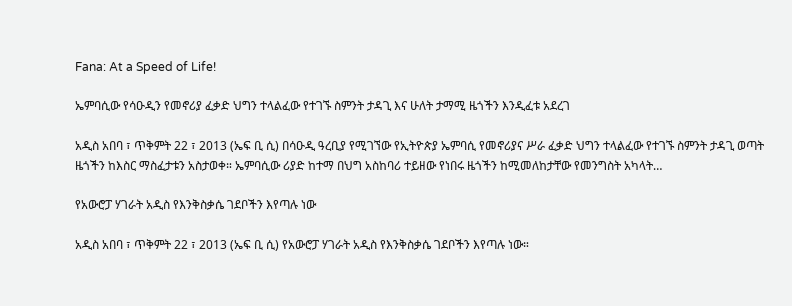Fana: At a Speed of Life!

ኤምባሲው የሳዑዲን የመኖሪያ ፈቃድ ህግን ተላልፈው የተገኙ ስምንት ታዳጊ እና ሁለት ታማሚ ዜጎችን እንዲፈቱ አደረገ

አዲስ አበባ ፣ ጥቅምት 22 ፣ 2013 (ኤፍ ቢ ሲ) በሳዑዲ ዓረቢያ የሚገኘው የኢትዮጵያ ኤምባሲ የመኖሪያና ሥራ ፈቃድ ህግን ተላልፈው የተገኙ ስምንት ታዳጊ ወጣት ዜጎችን ከእስር ማስፈታቱን አስታወቀ። ኤምባሲው ሪያድ ከተማ በህግ አስከባሪ ተይዘው የነበሩ ዜጎችን ከሚመለከታቸው የመንግስት አካላት…

የአውሮፓ ሃገራት አዲስ የእንቅስቃሴ ገደቦችን እየጣሉ ነው

አዲስ አበባ ፣ ጥቅምት 22 ፣ 2013 (ኤፍ ቢ ሲ) የአውሮፓ ሃገራት አዲስ የእንቅስቃሴ ገደቦችን እየጣሉ ነው።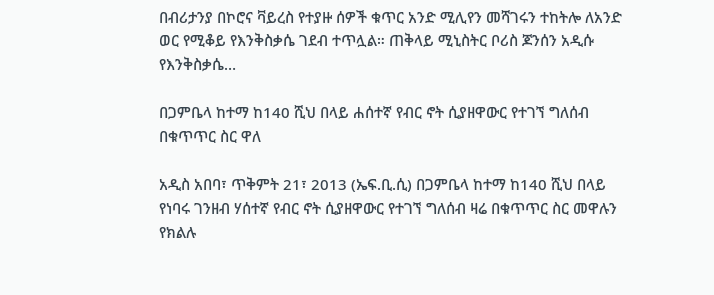በብሪታንያ በኮሮና ቫይረስ የተያዙ ሰዎች ቁጥር አንድ ሚሊየን መሻገሩን ተከትሎ ለአንድ ወር የሚቆይ የእንቅስቃሴ ገደብ ተጥሏል። ጠቅላይ ሚኒስትር ቦሪስ ጆንሰን አዲሱ የእንቅስቃሴ…

በጋምቤላ ከተማ ከ140 ሺህ በላይ ሐሰተኛ የብር ኖት ሲያዘዋውር የተገኘ ግለሰብ በቁጥጥር ስር ዋለ

አዲስ አበባ፣ ጥቅምት 21፣ 2013 (ኤፍ.ቢ.ሲ) በጋምቤላ ከተማ ከ140 ሺህ በላይ የነባሩ ገንዘብ ሃሰተኛ የብር ኖት ሲያዘዋውር የተገኘ ግለሰብ ዛሬ በቁጥጥር ስር መዋሉን የክልሉ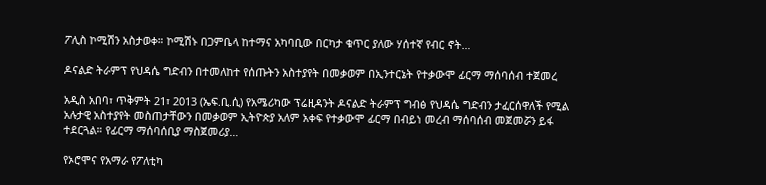ፖሊስ ኮሚሽን አስታወቀ። ኮሚሽኑ በጋምቤላ ከተማና አካባቢው በርካታ ቁጥር ያለው ሃሰተኛ የብር ኖት…

ዶናልድ ትራምፕ የህዳሴ ግድብን በተመለከተ የሰጡትን አስተያየት በመቃወም በኢንተርኔት የተቃውሞ ፊርማ ማሰባሰብ ተጀመረ

አዲስ አበባ፣ ጥቅምት 21፣ 2013 (ኤፍ.ቢ.ሲ) የአሜሪካው ፕሬዚዳንት ዶናልድ ትራምፕ ግብፅ የህዳሴ ግድብን ታፈርሰዋለች የሚል አሉታዊ አስተያየት መስጠታቸውን በመቃወም ኢትዮጵያ አለም አቀፍ የተቃውሞ ፊርማ በብይነ መረብ ማሰባሰብ መጀመሯን ይፋ ተደርጓል። የፊርማ ማሰባሰቢያ ማስጀመሪያ…

የኦሮሞና የአማራ የፖለቲካ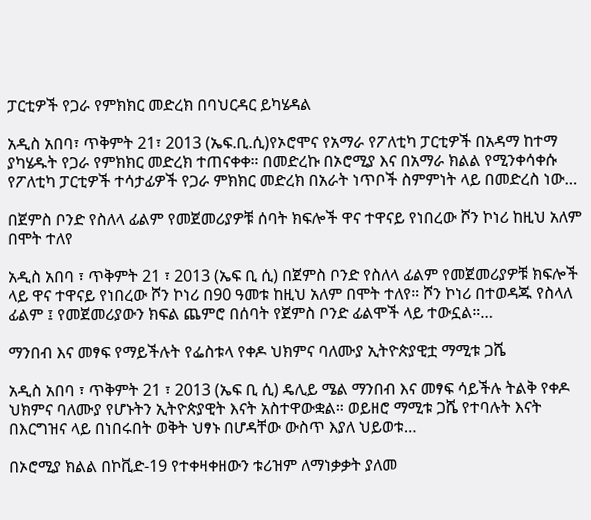ፓርቲዎች የጋራ የምክክር መድረክ በባህርዳር ይካሄዳል

አዲስ አበባ፣ ጥቅምት 21፣ 2013 (ኤፍ.ቢ.ሲ)የኦሮሞና የአማራ የፖለቲካ ፓርቲዎች በአዳማ ከተማ ያካሄዱት የጋራ የምክክር መድረክ ተጠናቀቀ። በመድረኩ በኦሮሚያ እና በአማራ ክልል የሚንቀሳቀሱ የፖለቲካ ፓርቲዎች ተሳታፊዎች የጋራ ምክክር መድረክ በአራት ነጥቦች ስምምነት ላይ በመድረስ ነው…

በጀምስ ቦንድ የስለላ ፊልም የመጀመሪያዎቹ ሰባት ክፍሎች ዋና ተዋናይ የነበረው ሾን ኮነሪ ከዚህ አለም በሞት ተለየ

አዲስ አበባ ፣ ጥቅምት 21 ፣ 2013 (ኤፍ ቢ ሲ) በጀምስ ቦንድ የስለላ ፊልም የመጀመሪያዎቹ ክፍሎች ላይ ዋና ተዋናይ የነበረው ሾን ኮነሪ በ90 ዓመቱ ከዚህ አለም በሞት ተለየ። ሾን ኮነሪ በተወዳጁ የስላለ ፊልም ፤ የመጀመሪያውን ክፍል ጨምሮ በሰባት የጀምስ ቦንድ ፊልሞች ላይ ተውኗል።…

ማንበብ እና መፃፍ የማይችሉት የፌስቱላ የቀዶ ህክምና ባለሙያ ኢትዮጵያዊቷ ማሚቱ ጋሼ

አዲስ አበባ ፣ ጥቅምት 21 ፣ 2013 (ኤፍ ቢ ሲ) ዴሊይ ሜል ማንበብ እና መፃፍ ሳይችሉ ትልቅ የቀዶ ህክምና ባለሙያ የሆኑትን ኢትዮጵያዊት እናት አስተዋውቋል። ወይዘሮ ማሚቱ ጋሼ የተባሉት እናት በእርግዝና ላይ በነበሩበት ወቅት ህፃኑ በሆዳቸው ውስጥ እያለ ህይወቱ…

በኦሮሚያ ክልል በኮቪድ-19 የተቀዛቀዘውን ቱሪዝም ለማነቃቃት ያለመ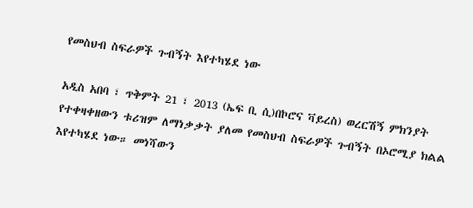የመስህብ ስፍራዎች ጉብኝት እየተካሄደ ነው

አዲስ አበባ ፣ ጥቅምት 21 ፣ 2013 (ኤፍ ቢ ሲ)በኮሮና ቫይረስ) ወረርሽኝ ምክንያት የተቀዛቀዘውን ቱሪዝም ለማነቃቃት ያለመ የመስህብ ስፍራዎች ጉብኝት በኦሮሚያ ክልል እየተካሄደ ነው። መነሻውን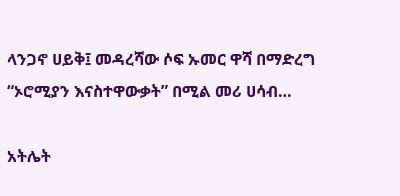ላንጋኖ ሀይቅ፤ መዳረሻው ሶፍ ኡመር ዋሻ በማድረግ “ኦሮሚያን እናስተዋውቃት” በሚል መሪ ሀሳብ…

አትሌት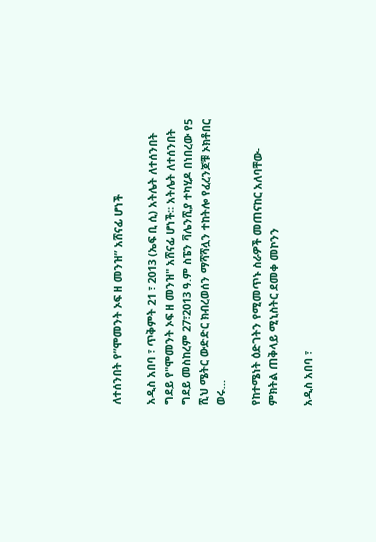ለተሰንበት የ”ሞመንት ኦፍ ዘ መንዝ” አሸናፊ ሆነች

አዲስ አበባ ፣ ጥቅምት 21 ፣ 2013 (ኤፍ ቢ ሲ) አትሌት ለተሰንበት ግደይ የ"ሞመንት ኦፍ ዘ መንዝ" አሸናፊ ሆነች፡፡ አትሌት ለተሰንበት ግደይ መስከረም 27፣2013 ዓ.ም ስፔን ቫሌንሺያ ተካሂዶ በነበረው የ5 ሺህ ሜትር ውድድር ክብረወሰን ማሻሻሏን ተከትሎ የፈረንጆቹ ኦክቶበር ወሩ…

የከተሜነት ዕድገትን የሚመጥኑ ስራዎች መጠናከር አለባቸው- ምክትል ጠቅላይ ሚኒስትር ደመቀ መኮንን

አዲስ አበባ ፣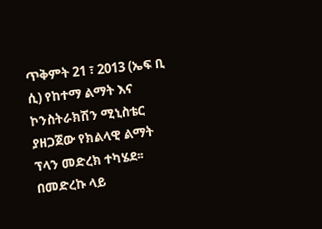ጥቅምት 21 ፣ 2013 (ኤፍ ቢ ሲ) የከተማ ልማት እና ኮንስትራክሽን ሚኒስቴር ያዘጋጀው የክልላዊ ልማት ፕላን መድረክ ተካሄደ፡፡ በመድረኩ ላይ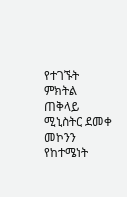የተገኙት ምክትል ጠቅላይ ሚኒስትር ደመቀ መኮንን የከተሜነት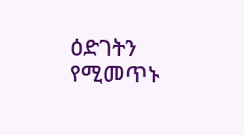ዕድገትን የሚመጥኑ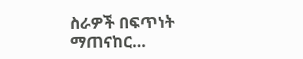ስራዎች በፍጥነት ማጠናከር…